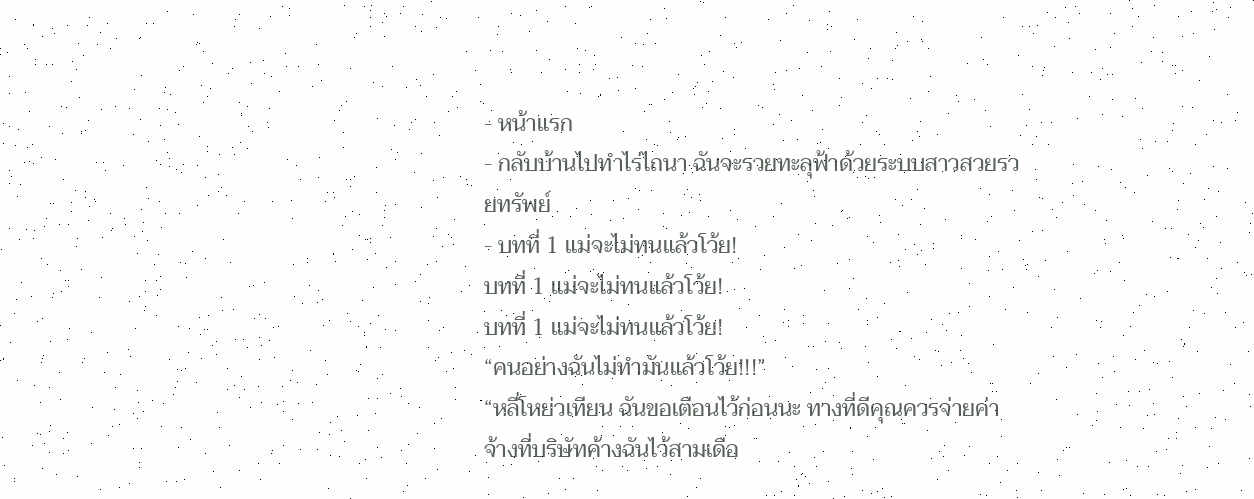- หน้าแรก
- กลับบ้านไปทำไร่ไถนา ฉันจะรวยทะลุฟ้าด้วยระบบสาวสวยรวยทรัพย์
- บทที่ 1 แม่จะไม่ทนแล้วโว้ย!
บทที่ 1 แม่จะไม่ทนแล้วโว้ย!
บทที่ 1 แม่จะไม่ทนแล้วโว้ย!
“คนอย่างฉันไม่ทำมันแล้วโว้ย!!!”
“หลี่โหย่วเทียน ฉันขอเตือนไว้ก่อนนะ ทางที่ดีคุณควรจ่ายค่าจ้างที่บริษัทค้างฉันไว้สามเดือ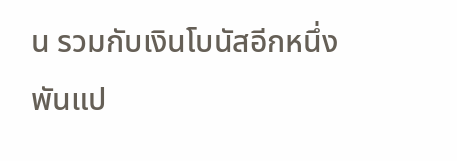น รวมกับเงินโบนัสอีกหนึ่งพันแป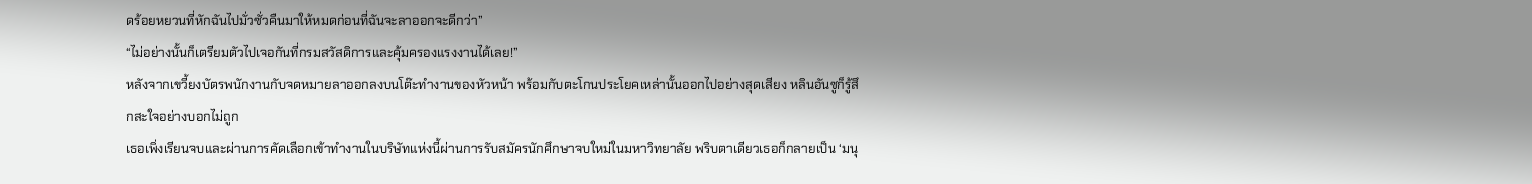ดร้อยหยวนที่หักฉันไปมั่วซั่วคืนมาให้หมดก่อนที่ฉันจะลาออกจะดีกว่า”
“ไม่อย่างนั้นก็เตรียมตัวไปเจอกันที่กรมสวัสดิการและคุ้มครองแรงงานได้เลย!”
หลังจากเขวี้ยงบัตรพนักงานกับจดหมายลาออกลงบนโต๊ะทำงานของหัวหน้า พร้อมกับตะโกนประโยคเหล่านั้นออกไปอย่างสุดเสียง หลินอันซูก็รู้สึกสะใจอย่างบอกไม่ถูก
เธอเพิ่งเรียนจบและผ่านการคัดเลือกเข้าทำงานในบริษัทแห่งนี้ผ่านการรับสมัครนักศึกษาจบใหม่ในมหาวิทยาลัย พริบตาเดียวเธอก็กลายเป็น ‘มนุ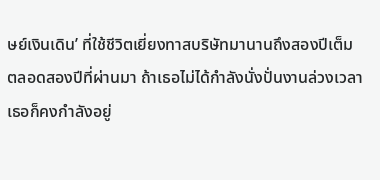ษย์เงินเดิน’ ที่ใช้ชีวิตเยี่ยงทาสบริษัทมานานถึงสองปีเต็ม
ตลอดสองปีที่ผ่านมา ถ้าเธอไม่ได้กำลังนั่งปั่นงานล่วงเวลา เธอก็คงกำลังอยู่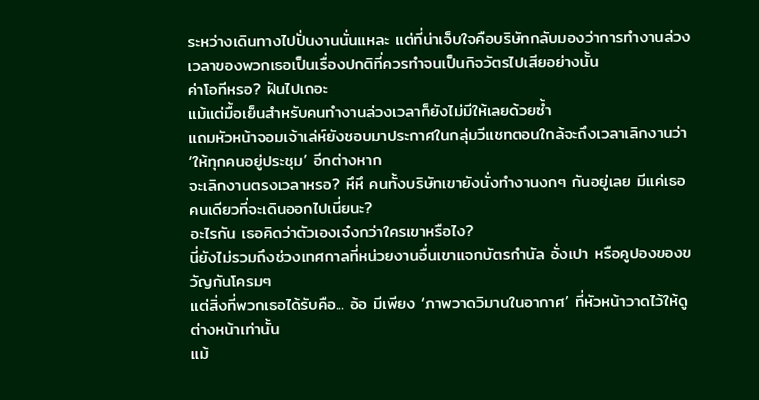ระหว่างเดินทางไปปั่นงานนั่นแหละ แต่ที่น่าเจ็บใจคือบริษัทกลับมองว่าการทำงานล่วงเวลาของพวกเธอเป็นเรื่องปกติที่ควรทำจนเป็นกิจวัตรไปเสียอย่างนั้น
ค่าโอทีหรอ? ฝันไปเถอะ
แม้แต่มื้อเย็นสำหรับคนทำงานล่วงเวลาก็ยังไม่มีให้เลยด้วยซ้ำ
แถมหัวหน้าจอมเจ้าเล่ห์ยังชอบมาประกาศในกลุ่มวีแชทตอนใกล้จะถึงเวลาเลิกงานว่า ‘ให้ทุกคนอยู่ประชุม’ อีกต่างหาก
จะเลิกงานตรงเวลาหรอ? หึหึ คนทั้งบริษัทเขายังนั่งทำงานงกๆ กันอยู่เลย มีแค่เธอคนเดียวที่จะเดินออกไปเนี่ยนะ?
อะไรกัน เธอคิดว่าตัวเองเจ๋งกว่าใครเขาหรือไง?
นี่ยังไม่รวมถึงช่วงเทศกาลที่หน่วยงานอื่นเขาแจกบัตรกำนัล อั่งเปา หรือคูปองของขวัญกันโครมๆ
แต่สิ่งที่พวกเธอได้รับคือ... อ้อ มีเพียง ‘ภาพวาดวิมานในอากาศ’ ที่หัวหน้าวาดไว้ให้ดูต่างหน้าเท่านั้น
แม้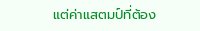แต่ค่าแสตมป์ที่ต้อง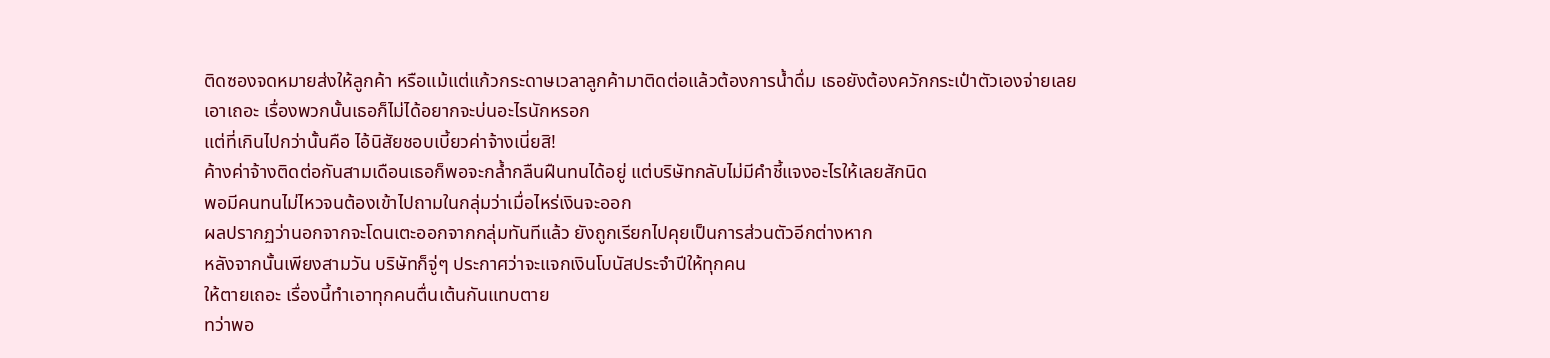ติดซองจดหมายส่งให้ลูกค้า หรือแม้แต่แก้วกระดาษเวลาลูกค้ามาติดต่อแล้วต้องการน้ำดื่ม เธอยังต้องควักกระเป๋าตัวเองจ่ายเลย
เอาเถอะ เรื่องพวกนั้นเธอก็ไม่ได้อยากจะบ่นอะไรนักหรอก
แต่ที่เกินไปกว่านั้นคือ ไอ้นิสัยชอบเบี้ยวค่าจ้างเนี่ยสิ!
ค้างค่าจ้างติดต่อกันสามเดือนเธอก็พอจะกล้ำกลืนฝืนทนได้อยู่ แต่บริษัทกลับไม่มีคำชี้แจงอะไรให้เลยสักนิด
พอมีคนทนไม่ไหวจนต้องเข้าไปถามในกลุ่มว่าเมื่อไหร่เงินจะออก
ผลปรากฏว่านอกจากจะโดนเตะออกจากกลุ่มทันทีแล้ว ยังถูกเรียกไปคุยเป็นการส่วนตัวอีกต่างหาก
หลังจากนั้นเพียงสามวัน บริษัทก็จู่ๆ ประกาศว่าจะแจกเงินโบนัสประจำปีให้ทุกคน
ให้ตายเถอะ เรื่องนี้ทำเอาทุกคนตื่นเต้นกันแทบตาย
ทว่าพอ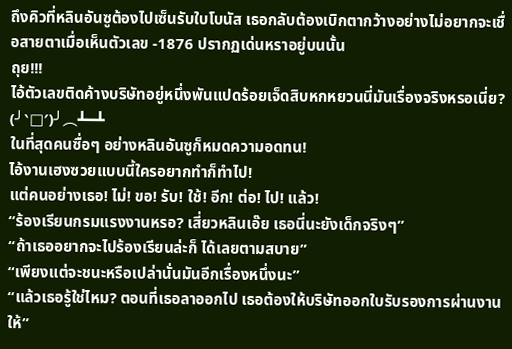ถึงคิวที่หลินอันซูต้องไปเซ็นรับใบโบนัส เธอกลับต้องเบิกตากว้างอย่างไม่อยากจะเชื่อสายตาเมื่อเห็นตัวเลข -1876 ปรากฏเด่นหราอยู่บนนั้น
ถุย!!!
ไอ้ตัวเลขติดค้างบริษัทอยู่หนึ่งพันแปดร้อยเจ็ดสิบหกหยวนนี่มันเรื่องจริงหรอเนี่ย?
(╯‵□′)╯︵┻━┻
ในที่สุดคนซื่อๆ อย่างหลินอันซูก็หมดความอดทน!
ไอ้งานเฮงซวยแบบนี้ใครอยากทำก็ทำไป!
แต่คนอย่างเธอ! ไม่! ขอ! รับ! ใช้! อีก! ต่อ! ไป! แล้ว!
“ร้องเรียนกรมแรงงานหรอ? เสี่ยวหลินเอ๊ย เธอนี่นะยังเด็กจริงๆ”
“ถ้าเธออยากจะไปร้องเรียนล่ะก็ ได้เลยตามสบาย”
“เพียงแต่จะชนะหรือเปล่านั่นมันอีกเรื่องหนึ่งนะ”
“แล้วเธอรู้ใช่ไหม? ตอนที่เธอลาออกไป เธอต้องให้บริษัทออกใบรับรองการผ่านงานให้”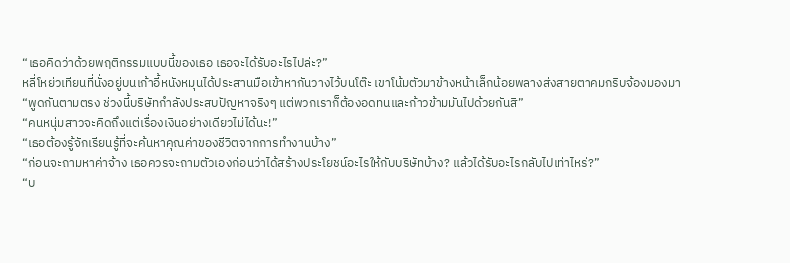“เธอคิดว่าด้วยพฤติกรรมแบบนี้ของเธอ เธอจะได้รับอะไรไปล่ะ?”
หลี่โหย่วเทียนที่นั่งอยู่บนเก้าอี้หนังหมุนได้ประสานมือเข้าหากันวางไว้บนโต๊ะ เขาโน้มตัวมาข้างหน้าเล็กน้อยพลางส่งสายตาคมกริบจ้องมองมา
“พูดกันตามตรง ช่วงนี้บริษัทกำลังประสบปัญหาจริงๆ แต่พวกเราก็ต้องอดทนและก้าวข้ามมันไปด้วยกันสิ”
“คนหนุ่มสาวจะคิดถึงแต่เรื่องเงินอย่างเดียวไม่ได้นะ!”
“เธอต้องรู้จักเรียนรู้ที่จะค้นหาคุณค่าของชีวิตจากการทำงานบ้าง”
“ก่อนจะถามหาค่าจ้าง เธอควรจะถามตัวเองก่อนว่าได้สร้างประโยชน์อะไรให้กับบริษัทบ้าง? แล้วได้รับอะไรกลับไปเท่าไหร่?”
“บ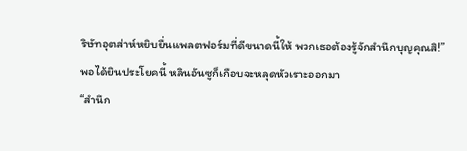ริษัทอุตส่าห์หยิบยื่นแพลตฟอร์มที่ดีขนาดนี้ให้ พวกเธอต้องรู้จักสำนึกบุญคุณสิ!”
พอได้ยินประโยคนี้ หลินอันซูก็เกือบจะหลุดหัวเราะออกมา
“สำนึก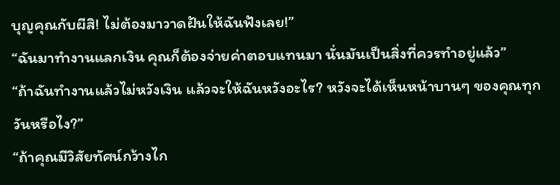บุญคุณกับผีสิ! ไม่ต้องมาวาดฝันให้ฉันฟังเลย!”
“ฉันมาทำงานแลกเงิน คุณก็ต้องจ่ายค่าตอบแทนมา นั่นมันเป็นสิ่งที่ควรทำอยู่แล้ว”
“ถ้าฉันทำงานแล้วไม่หวังเงิน แล้วจะให้ฉันหวังอะไร? หวังจะได้เห็นหน้าบานๆ ของคุณทุกวันหรือไง?”
“ถ้าคุณมีวิสัยทัศน์กว้างไก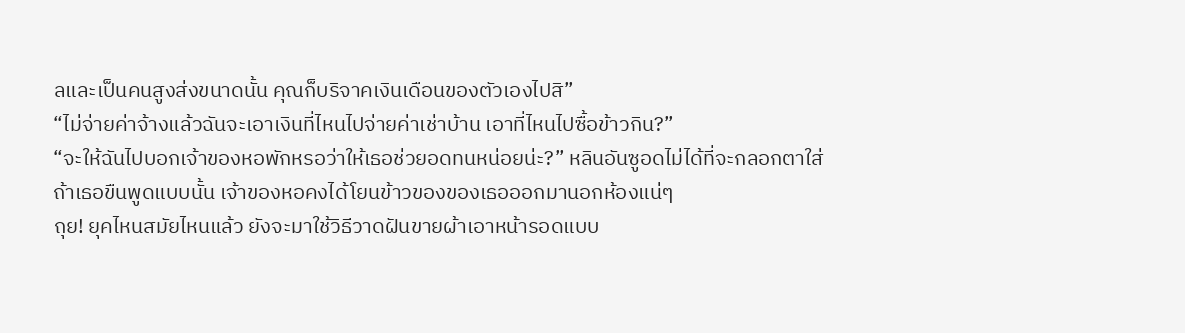ลและเป็นคนสูงส่งขนาดนั้น คุณก็บริจาคเงินเดือนของตัวเองไปสิ”
“ไม่จ่ายค่าจ้างแล้วฉันจะเอาเงินที่ไหนไปจ่ายค่าเช่าบ้าน เอาที่ไหนไปซื้อข้าวกิน?”
“จะให้ฉันไปบอกเจ้าของหอพักหรอว่าให้เธอช่วยอดทนหน่อยน่ะ?” หลินอันซูอดไม่ได้ที่จะกลอกตาใส่
ถ้าเธอขืนพูดแบบนั้น เจ้าของหอคงได้โยนข้าวของของเธอออกมานอกห้องแน่ๆ
ถุย! ยุคไหนสมัยไหนแล้ว ยังจะมาใช้วิธีวาดฝันขายผ้าเอาหน้ารอดแบบ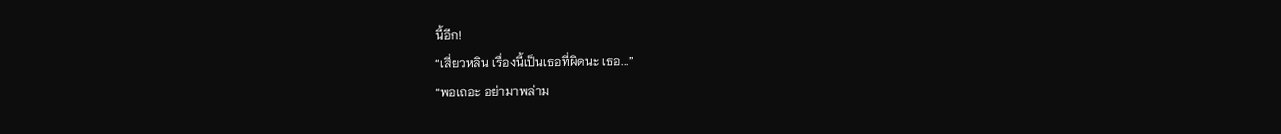นี้อีก!
“เสี่ยวหลิน เรื่องนี้เป็นเธอที่ผิดนะ เธอ...”
“พอเถอะ อย่ามาพล่าม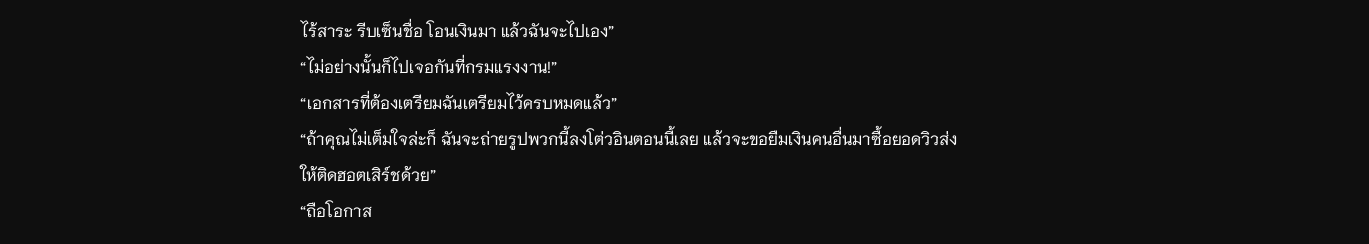ไร้สาระ รีบเซ็นชื่อ โอนเงินมา แล้วฉันจะไปเอง”
“ไม่อย่างนั้นก็ไปเจอกันที่กรมแรงงาน!”
“เอกสารที่ต้องเตรียมฉันเตรียมไว้ครบหมดแล้ว”
“ถ้าคุณไม่เต็มใจล่ะก็ ฉันจะถ่ายรูปพวกนี้ลงโต่วอินตอนนี้เลย แล้วจะขอยืมเงินคนอื่นมาซื้อยอดวิวส่งให้ติดฮอตเสิร์ชด้วย”
“ถือโอกาส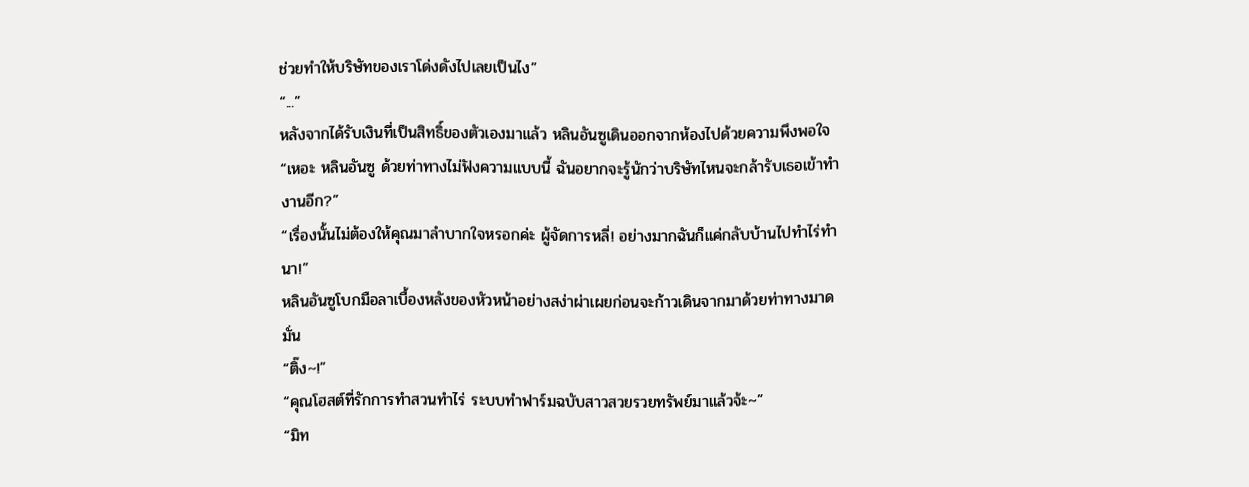ช่วยทำให้บริษัทของเราโด่งดังไปเลยเป็นไง”
“...”
หลังจากได้รับเงินที่เป็นสิทธิ์ของตัวเองมาแล้ว หลินอันซูเดินออกจากห้องไปด้วยความพึงพอใจ
“เหอะ หลินอันซู ด้วยท่าทางไม่ฟังความแบบนี้ ฉันอยากจะรู้นักว่าบริษัทไหนจะกล้ารับเธอเข้าทำงานอีก?”
“เรื่องนั้นไม่ต้องให้คุณมาลำบากใจหรอกค่ะ ผู้จัดการหลี่! อย่างมากฉันก็แค่กลับบ้านไปทำไร่ทำนา!”
หลินอันซูโบกมือลาเบื้องหลังของหัวหน้าอย่างสง่าผ่าเผยก่อนจะก้าวเดินจากมาด้วยท่าทางมาดมั่น
“ติ๊ง~!”
“คุณโฮสต์ที่รักการทำสวนทำไร่ ระบบทำฟาร์มฉบับสาวสวยรวยทรัพย์มาแล้วจ้ะ~”
“มิท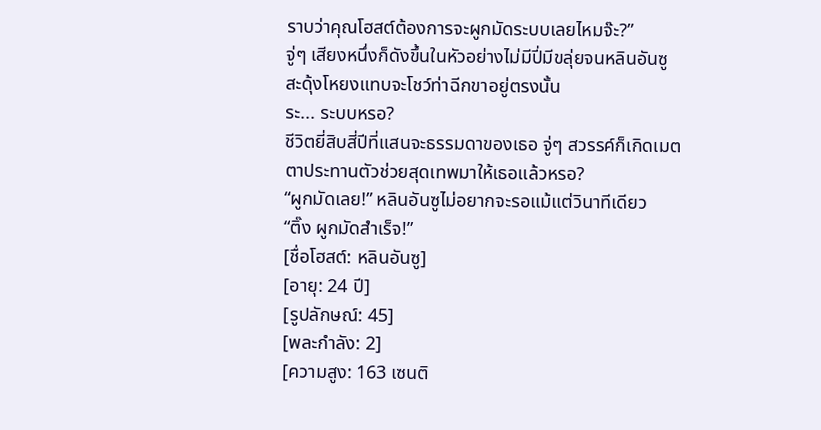ราบว่าคุณโฮสต์ต้องการจะผูกมัดระบบเลยไหมจ๊ะ?”
จู่ๆ เสียงหนึ่งก็ดังขึ้นในหัวอย่างไม่มีปี่มีขลุ่ยจนหลินอันซูสะดุ้งโหยงแทบจะโชว์ท่าฉีกขาอยู่ตรงนั้น
ระ... ระบบหรอ?
ชีวิตยี่สิบสี่ปีที่แสนจะธรรมดาของเธอ จู่ๆ สวรรค์ก็เกิดเมตตาประทานตัวช่วยสุดเทพมาให้เธอแล้วหรอ?
“ผูกมัดเลย!” หลินอันซูไม่อยากจะรอแม้แต่วินาทีเดียว
“ติ๊ง ผูกมัดสำเร็จ!”
[ชื่อโฮสต์: หลินอันซู]
[อายุ: 24 ปี]
[รูปลักษณ์: 45]
[พละกำลัง: 2]
[ความสูง: 163 เซนติ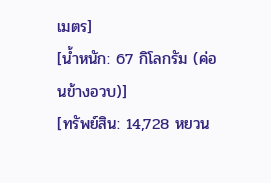เมตร]
[น้ำหนัก: 67 กิโลกรัม (ค่อนข้างอวบ)]
[ทรัพย์สิน: 14,728 หยวน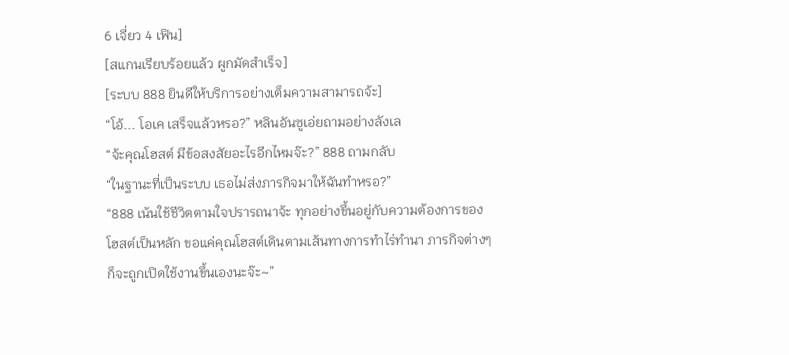6 เจี่ยว 4 เฟิน]
[สแกนเรียบร้อยแล้ว ผูกมัดสำเร็จ]
[ระบบ 888 ยินดีให้บริการอย่างเต็มความสามารถจ้ะ]
“โอ้... โอเค เสร็จแล้วหรอ?” หลินอันซูเอ่ยถามอย่างลังเล
“จ้ะคุณโฮสต์ มีข้อสงสัยอะไรอีกไหมจ๊ะ?” 888 ถามกลับ
“ในฐานะที่เป็นระบบ เธอไม่ส่งภารกิจมาให้ฉันทำหรอ?”
“888 เน้นใช้ชีวิตตามใจปรารถนาจ้ะ ทุกอย่างขึ้นอยู่กับความต้องการของโฮสต์เป็นหลัก ขอแค่คุณโฮสต์เดินตามเส้นทางการทำไร่ทำนา ภารกิจต่างๆ ก็จะถูกเปิดใช้งานขึ้นเองนะจ๊ะ~”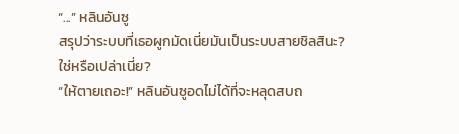“...” หลินอันซู
สรุปว่าระบบที่เธอผูกมัดเนี่ยมันเป็นระบบสายชิลสินะ?
ใช่หรือเปล่าเนี่ย?
“ให้ตายเถอะ!” หลินอันซูอดไม่ได้ที่จะหลุดสบถ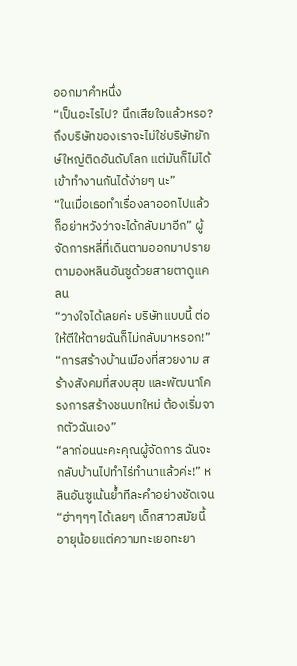ออกมาคำหนึ่ง
“เป็นอะไรไป? นึกเสียใจแล้วหรอ? ถึงบริษัทของเราจะไม่ใช่บริษัทยักษ์ใหญ่ติดอันดับโลก แต่มันก็ไม่ได้เข้าทำงานกันได้ง่ายๆ นะ”
“ในเมื่อเธอทำเรื่องลาออกไปแล้ว ก็อย่าหวังว่าจะได้กลับมาอีก” ผู้จัดการหลี่ที่เดินตามออกมาปรายตามองหลินอันซูด้วยสายตาดูแคลน
“วางใจได้เลยค่ะ บริษัทแบบนี้ ต่อให้ตีให้ตายฉันก็ไม่กลับมาหรอก!”
“การสร้างบ้านเมืองที่สวยงาม สร้างสังคมที่สงบสุข และพัฒนาโครงการสร้างชนบทใหม่ ต้องเริ่มจากตัวฉันเอง”
“ลาก่อนนะคะคุณผู้จัดการ ฉันจะกลับบ้านไปทำไร่ทำนาแล้วค่ะ!” หลินอันซูเน้นย้ำทีละคำอย่างชัดเจน
“ฮ่าๆๆๆ ได้เลยๆ เด็กสาวสมัยนี้อายุน้อยแต่ความทะเยอทะยา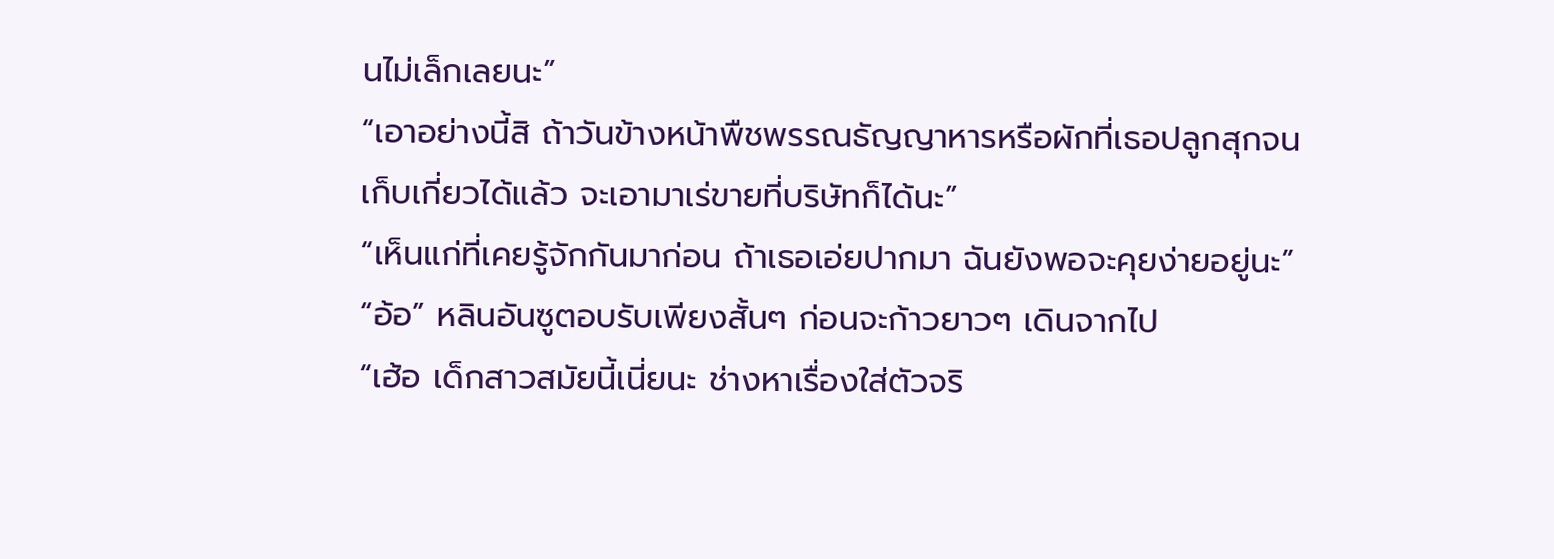นไม่เล็กเลยนะ”
“เอาอย่างนี้สิ ถ้าวันข้างหน้าพืชพรรณธัญญาหารหรือผักที่เธอปลูกสุกจนเก็บเกี่ยวได้แล้ว จะเอามาเร่ขายที่บริษัทก็ได้นะ”
“เห็นแก่ที่เคยรู้จักกันมาก่อน ถ้าเธอเอ่ยปากมา ฉันยังพอจะคุยง่ายอยู่นะ”
“อ้อ” หลินอันซูตอบรับเพียงสั้นๆ ก่อนจะก้าวยาวๆ เดินจากไป
“เฮ้อ เด็กสาวสมัยนี้เนี่ยนะ ช่างหาเรื่องใส่ตัวจริ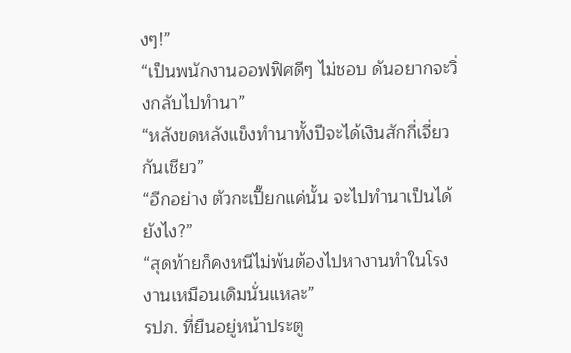งๆ!”
“เป็นพนักงานออฟฟิศดีๆ ไม่ชอบ ดันอยากจะวิ่งกลับไปทำนา”
“หลังขดหลังแข็งทำนาทั้งปีจะได้เงินสักกี่เจี่ยวกันเชียว”
“อีกอย่าง ตัวกะเปี๊ยกแค่นั้น จะไปทำนาเป็นได้ยังไง?”
“สุดท้ายก็คงหนีไม่พ้นต้องไปหางานทำในโรงงานเหมือนเดิมนั่นแหละ”
รปภ. ที่ยืนอยู่หน้าประตู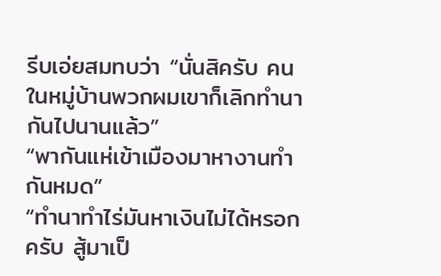รีบเอ่ยสมทบว่า “นั่นสิครับ คนในหมู่บ้านพวกผมเขาก็เลิกทำนากันไปนานแล้ว”
“พากันแห่เข้าเมืองมาหางานทำกันหมด”
“ทำนาทำไร่มันหาเงินไม่ได้หรอกครับ สู้มาเป็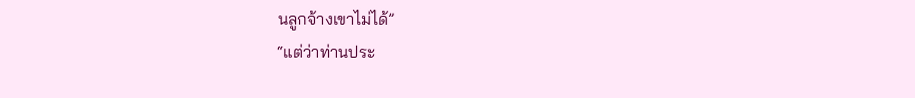นลูกจ้างเขาไม่ได้”
“แต่ว่าท่านประ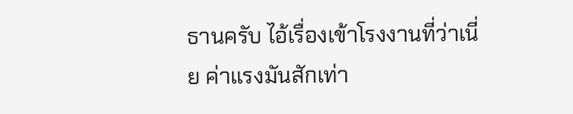ธานครับ ไอ้เรื่องเข้าโรงงานที่ว่าเนี่ย ค่าแรงมันสักเท่า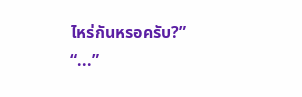ไหร่กันหรอครับ?”
“...”